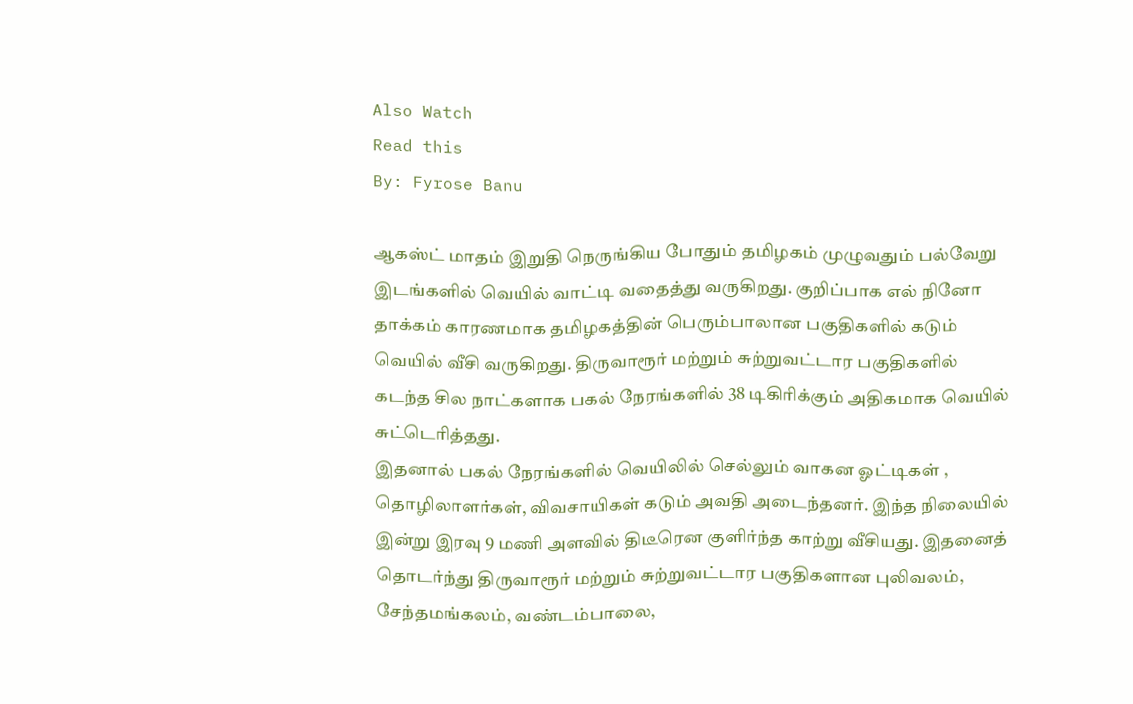Also Watch
Read this
By: Fyrose Banu

ஆகஸ்ட் மாதம் இறுதி நெருங்கிய போதும் தமிழகம் முழுவதும் பல்வேறு இடங்களில் வெயில் வாட்டி வதைத்து வருகிறது. குறிப்பாக எல் நினோ தாக்கம் காரணமாக தமிழகத்தின் பெரும்பாலான பகுதிகளில் கடும் வெயில் வீசி வருகிறது. திருவாரூர் மற்றும் சுற்றுவட்டார பகுதிகளில் கடந்த சில நாட்களாக பகல் நேரங்களில் 38 டிகிரிக்கும் அதிகமாக வெயில் சுட்டெரித்தது.
இதனால் பகல் நேரங்களில் வெயிலில் செல்லும் வாகன ஓட்டிகள் , தொழிலாளர்கள், விவசாயிகள் கடும் அவதி அடைந்தனர். இந்த நிலையில் இன்று இரவு 9 மணி அளவில் திடீரென குளிர்ந்த காற்று வீசியது. இதனைத் தொடர்ந்து திருவாரூர் மற்றும் சுற்றுவட்டார பகுதிகளான புலிவலம், சேந்தமங்கலம், வண்டம்பாலை,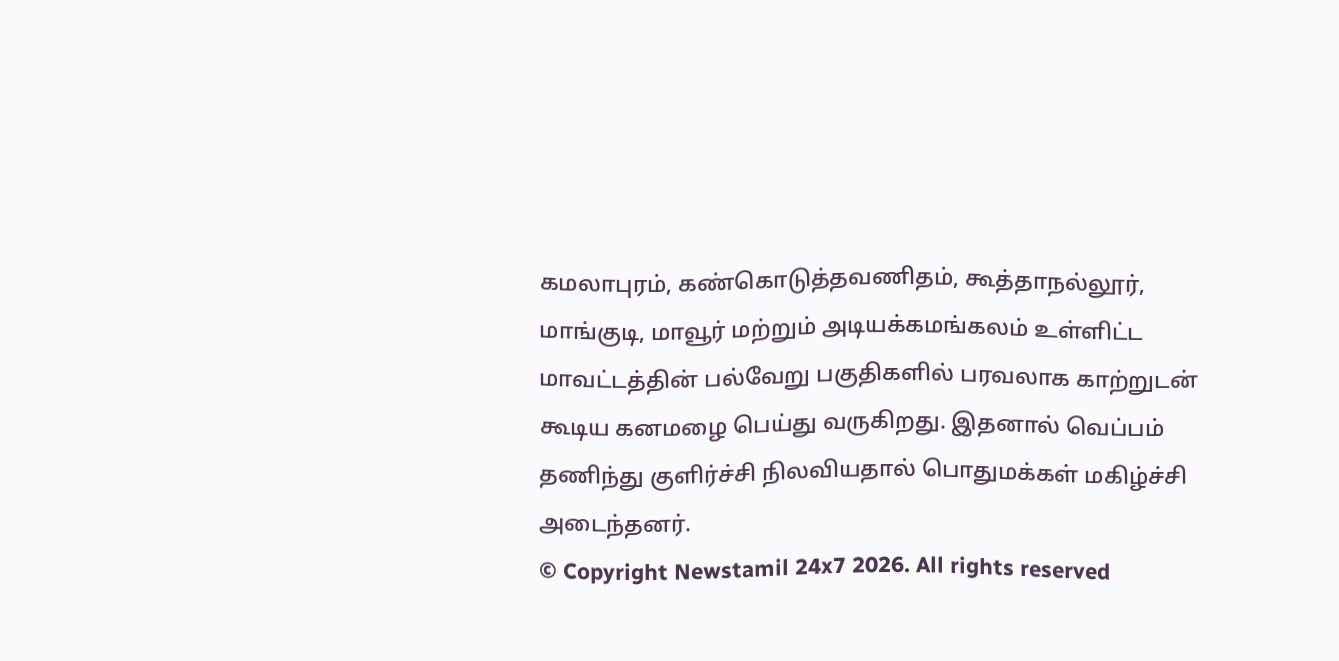கமலாபுரம், கண்கொடுத்தவணிதம், கூத்தாநல்லூர், மாங்குடி, மாவூர் மற்றும் அடியக்கமங்கலம் உள்ளிட்ட மாவட்டத்தின் பல்வேறு பகுதிகளில் பரவலாக காற்றுடன் கூடிய கனமழை பெய்து வருகிறது. இதனால் வெப்பம் தணிந்து குளிர்ச்சி நிலவியதால் பொதுமக்கள் மகிழ்ச்சி அடைந்தனர்.
© Copyright Newstamil 24x7 2026. All rights reserved